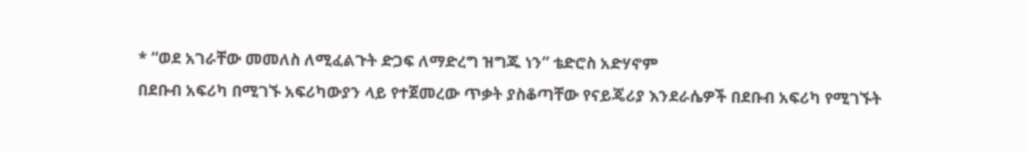* “ወደ አገራቸው መመለስ ለሚፈልጉት ድጋፍ ለማድረግ ዝግጁ ነን” ቴድሮስ አድሃኖም
በደቡብ አፍሪካ በሚገኙ አፍሪካውያን ላይ የተጀመረው ጥቃት ያስቆጣቸው የናይጄሪያ እንደራሴዎች በደቡብ አፍሪካ የሚገኙት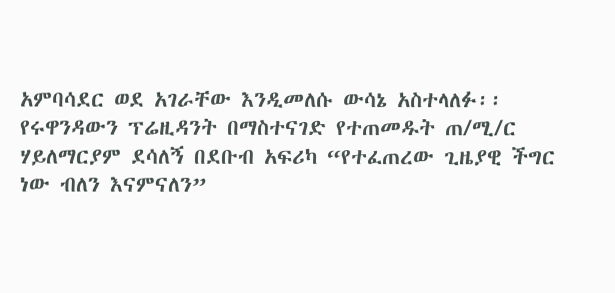አምባሳደር ወደ አገራቸው እንዲመለሱ ውሳኔ አስተላለፉ፡፡ የሩዋንዳውን ፕሬዚዳንት በማስተናገድ የተጠመዱት ጠ/ሚ/ር ሃይለማርያም ደሳለኝ በደቡብ አፍሪካ “የተፈጠረው ጊዜያዊ ችግር ነው ብለን እናምናለን”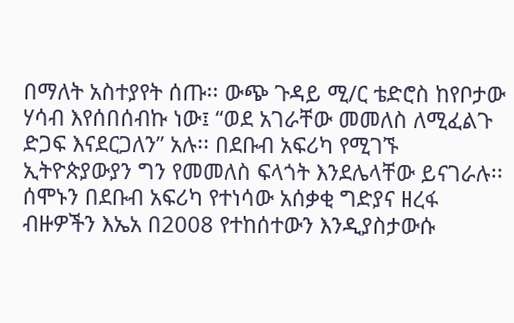በማለት አስተያየት ሰጡ፡፡ ውጭ ጉዳይ ሚ/ር ቴድሮስ ከየቦታው ሃሳብ እየሰበሰብኩ ነው፤ “ወደ አገራቸው መመለስ ለሚፈልጉ ድጋፍ እናደርጋለን” አሉ፡፡ በደቡብ አፍሪካ የሚገኙ ኢትዮጵያውያን ግን የመመለስ ፍላጎት እንደሌላቸው ይናገራሉ፡፡
ሰሞኑን በደቡብ አፍሪካ የተነሳው አሰቃቂ ግድያና ዘረፋ ብዙዎችን እኤአ በ2008 የተከሰተውን እንዲያስታውሱ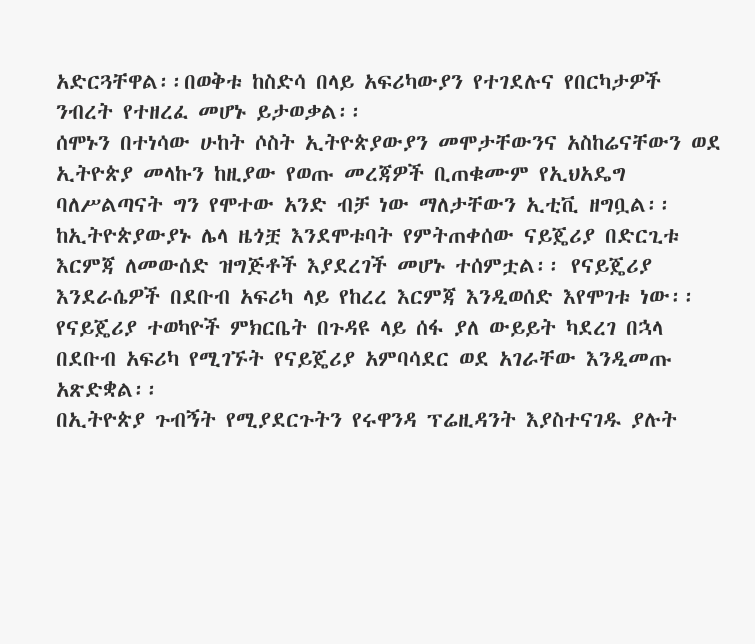አድርጓቸዋል፡፡በወቅቱ ከስድሳ በላይ አፍሪካውያን የተገደሉና የበርካታዎች ንብረት የተዘረፈ መሆኑ ይታወቃል፡፡
ሰሞኑን በተነሳው ሁከት ሶስት ኢትዮጵያውያን መሞታቸውንና አስከሬናቸውን ወደ ኢትዮጵያ መላኩን ከዚያው የወጡ መረጃዎች ቢጠቁሙም የኢህአዴግ ባለሥልጣናት ግን የሞተው አንድ ብቻ ነው ማለታቸውን ኢቲቪ ዘግቧል፡፡
ከኢትዮጵያውያኑ ሌላ ዜጎቿ እንደሞቱባት የምትጠቀሰው ናይጄሪያ በድርጊቱ እርምጃ ለመውሰድ ዝግጅቶች እያደረገች መሆኑ ተሰምቷል፡፡ የናይጄሪያ እንደራሴዎች በደቡብ አፍሪካ ላይ የከረረ እርምጃ እንዲወሰድ እየሞገቱ ነው፡፡ የናይጄሪያ ተወካዮች ምክርቤት በጉዳዩ ላይ ሰፋ ያለ ውይይት ካደረገ በኋላ በደቡብ አፍሪካ የሚገኙት የናይጄሪያ አምባሳደር ወደ አገራቸው እንዲመጡ አጽድቋል፡፡
በኢትዮጵያ ጉብኝት የሚያደርጉትን የሩዋንዳ ፕሬዚዳንት እያስተናገዱ ያሉት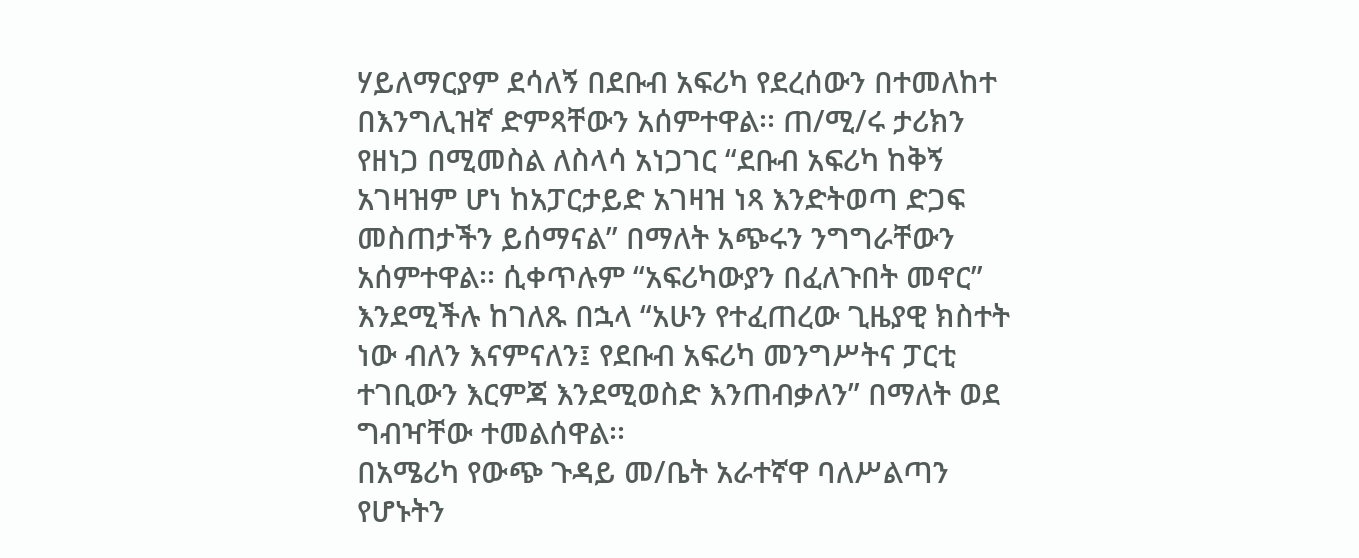ሃይለማርያም ደሳለኝ በደቡብ አፍሪካ የደረሰውን በተመለከተ በእንግሊዝኛ ድምጻቸውን አሰምተዋል፡፡ ጠ/ሚ/ሩ ታሪክን የዘነጋ በሚመስል ለስላሳ አነጋገር “ደቡብ አፍሪካ ከቅኝ አገዛዝም ሆነ ከአፓርታይድ አገዛዝ ነጻ እንድትወጣ ድጋፍ መስጠታችን ይሰማናል” በማለት አጭሩን ንግግራቸውን አሰምተዋል፡፡ ሲቀጥሉም “አፍሪካውያን በፈለጉበት መኖር” እንደሚችሉ ከገለጹ በኋላ “አሁን የተፈጠረው ጊዜያዊ ክስተት ነው ብለን እናምናለን፤ የደቡብ አፍሪካ መንግሥትና ፓርቲ ተገቢውን እርምጃ እንደሚወስድ እንጠብቃለን” በማለት ወደ ግብዣቸው ተመልሰዋል፡፡
በአሜሪካ የውጭ ጉዳይ መ/ቤት አራተኛዋ ባለሥልጣን የሆኑትን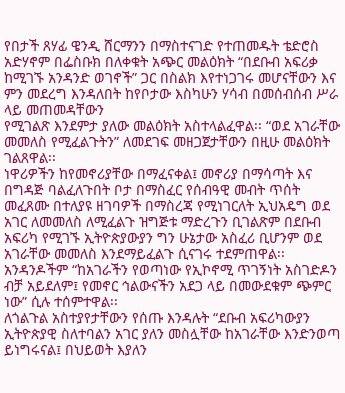የበታች ጸሃፊ ዌንዲ ሸርማንን በማስተናገድ የተጠመዱት ቴድሮስ አድሃኖም በፌስቡክ በለቀቁት አጭር መልዕክት “በደቡብ አፍሪቃ ከሚገኙ አንዳንድ ወገኖች” ጋር በስልክ እየተነጋገሩ መሆናቸውን እና ምን መደረግ እንዳለበት ከየቦታው እስካሁን ሃሳብ በመሰብሰብ ሥራ ላይ መጠመዳቸውን
የሚገልጽ እንደምታ ያለው መልዕክት አስተላልፈዋል፡፡ “ወደ አገራቸው መመለስ የሚፈልጉትን” ለመደገፍ መዘጋጀታቸውን በዚሁ መልዕክት ገልጸዋል፡፡
ነዋሪዎችን ከየመኖሪያቸው በማፈናቀል፤ መኖሪያ በማሳጣት እና በግዳጅ ባልፈለጉበት ቦታ በማስፈር የሰብዓዊ መብት ጥሰት መፈጸሙ በተለያዩ ዘገባዎች በማስረጃ የሚነገርለት ኢህአዴግ ወደ አገር ለመመለስ ለሚፈልጉ ዝግጅቱ ማድረጉን ቢገልጽም በደቡብ አፍሪካ የሚገኙ ኢትዮጵያውያን ግን ሁኔታው አስፈሪ ቢሆንም ወደ አገራቸው መመለስ እንደማይፈልጉ ሲናገሩ ተደምጠዋል፡፡ አንዳንዶችም “ከአገራችን የወጣነው የኢኮኖሚ ጥገኝነት አስገድዶን ብቻ አይደለም፤ የመኖር ኅልውናችን አደጋ ላይ በመውደቁም ጭምር ነው” ሲሉ ተሰምተዋል፡፡
ለጎልጉል አስተያየታቸውን የሰጡ እንዳሉት “ደቡብ አፍሪካውያን ኢትዮጵያዊ ስለተባልን አገር ያለን መስሏቸው ከአገራቸው እንድንወጣ ይነግሩናል፤ በህይወት እያለን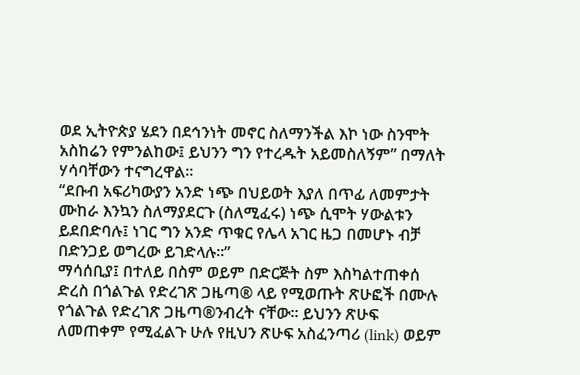ወደ ኢትዮጵያ ሄደን በደኅንነት መኖር ስለማንችል እኮ ነው ስንሞት አስከሬን የምንልከው፤ ይህንን ግን የተረዱት አይመስለኝም” በማለት ሃሳባቸውን ተናግረዋል፡፡
“ደቡብ አፍሪካውያን አንድ ነጭ በህይወት እያለ በጥፊ ለመምታት ሙከራ እንኳን ስለማያደርጉ (ስለሚፈሩ) ነጭ ሲሞት ሃውልቱን ይደበድባሉ፤ ነገር ግን አንድ ጥቁር የሌላ አገር ዜጋ በመሆኑ ብቻ በድንጋይ ወግረው ይገድላሉ፡፡”
ማሳሰቢያ፤ በተለይ በስም ወይም በድርጅት ስም እስካልተጠቀሰ ድረስ በጎልጉል የድረገጽ ጋዜጣ® ላይ የሚወጡት ጽሁፎች በሙሉ የጎልጉል የድረገጽ ጋዜጣ®ንብረት ናቸው፡፡ ይህንን ጽሁፍ ለመጠቀም የሚፈልጉ ሁሉ የዚህን ጽሁፍ አስፈንጣሪ (link) ወይም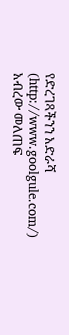የድረገጻችንን አድራሻ (http://www.goolgule.com/) አብረው መለጠፍ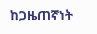ከጋዜጠኛነት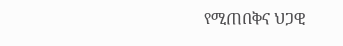የሚጠበቅና ህጋዊ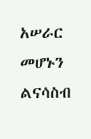አሠራር መሆኑን ልናሳስብ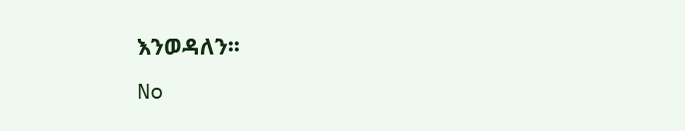እንወዳለን፡፡
No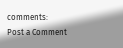comments:
Post a Comment